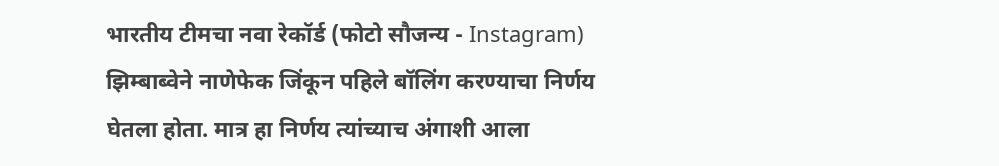भारतीय टीमचा नवा रेकॉर्ड (फोटो सौजन्य - Instagram)
झिम्बाब्वेने नाणेफेक जिंकून पहिले बॉलिंग करण्याचा निर्णय घेतला होता. मात्र हा निर्णय त्यांच्याच अंगाशी आला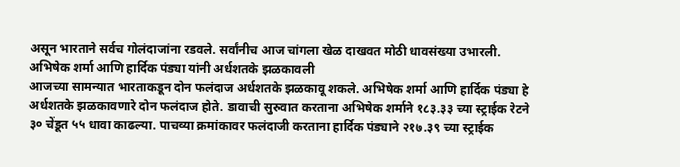असून भारताने सर्वच गोलंदाजांना रडवले. सर्वांनीच आज चांगला खेळ दाखवत मोठी धावसंख्या उभारली.
अभिषेक शर्मा आणि हार्दिक पंड्या यांनी अर्धशतके झळकावली
आजच्या सामन्यात भारताकडून दोन फलंदाज अर्धशतके झळकावू शकले. अभिषेक शर्मा आणि हार्दिक पंड्या हे अर्धशतके झळकावणारे दोन फलंदाज होते. डावाची सुरुवात करताना अभिषेक शर्माने १८३.३३ च्या स्ट्राईक रेटने ३० चेंडूत ५५ धावा काढल्या. पाचव्या क्रमांकावर फलंदाजी करताना हार्दिक पंड्याने २१७.३९ च्या स्ट्राईक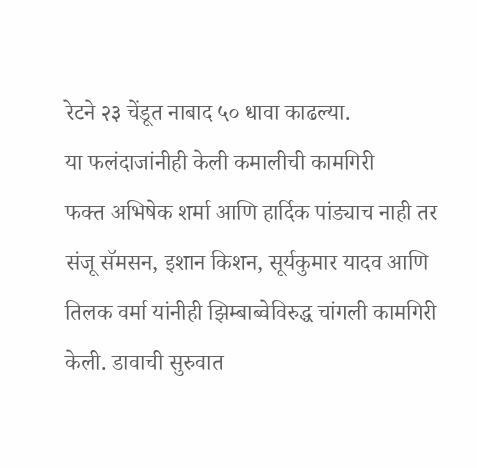रेटने २३ चेंडूत नाबाद ५० धावा काढल्या.
या फलंदाजांनीही केली कमालीची कामगिरी
फक्त अभिषेक शर्मा आणि हार्दिक पांड्याच नाही तर संजू सॅमसन, इशान किशन, सूर्यकुमार यादव आणि तिलक वर्मा यांनीही झिम्बाब्वेविरुद्ध चांगली कामगिरी केली. डावाची सुरुवात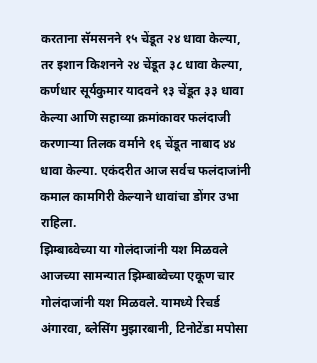करताना सॅमसनने १५ चेंडूत २४ धावा केल्या, तर इशान किशनने २४ चेंडूत ३८ धावा केल्या, कर्णधार सूर्यकुमार यादवने १३ चेंडूत ३३ धावा केल्या आणि सहाव्या क्रमांकावर फलंदाजी करणाऱ्या तिलक वर्माने १६ चेंडूत नाबाद ४४ धावा केल्या. एकंदरीत आज सर्वच फलंदाजांनी कमाल कामगिरी केल्याने धावांचा डोंगर उभा राहिला.
झिम्बाब्वेच्या या गोलंदाजांनी यश मिळवले
आजच्या सामन्यात झिम्बाब्वेच्या एकूण चार गोलंदाजांनी यश मिळवले. यामध्ये रिचर्ड अंगारवा, ब्लेसिंग मुझारबानी, टिनोटेंडा मपोसा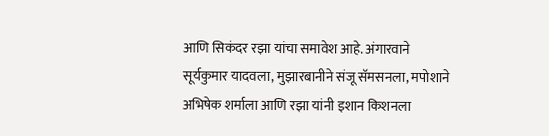आणि सिकंदर रझा यांचा समावेश आहे. अंगारवाने सूर्यकुमार यादवला, मुझारबानीने संजू सॅमसनला, मपोशाने अभिषेक शर्माला आणि रझा यांनी इशान किशनला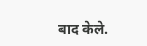बाद केले.